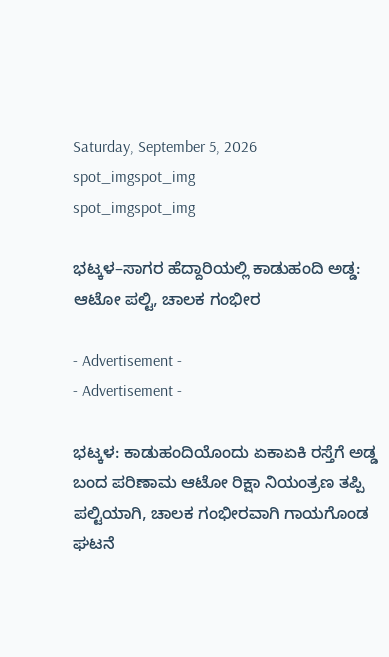Saturday, September 5, 2026
spot_imgspot_img
spot_imgspot_img

ಭಟ್ಕಳ–ಸಾಗರ ಹೆದ್ದಾರಿಯಲ್ಲಿ ಕಾಡುಹಂದಿ ಅಡ್ಡ: ಆಟೋ ಪಲ್ಟಿ, ಚಾಲಕ ಗಂಭೀರ

- Advertisement -
- Advertisement -

ಭಟ್ಕಳ: ಕಾಡುಹಂದಿಯೊಂದು ಏಕಾಏಕಿ ರಸ್ತೆಗೆ ಅಡ್ಡ ಬಂದ ಪರಿಣಾಮ ಆಟೋ ರಿಕ್ಷಾ ನಿಯಂತ್ರಣ ತಪ್ಪಿ ಪಲ್ಟಿಯಾಗಿ, ಚಾಲಕ ಗಂಭೀರವಾಗಿ ಗಾಯಗೊಂಡ ಘಟನೆ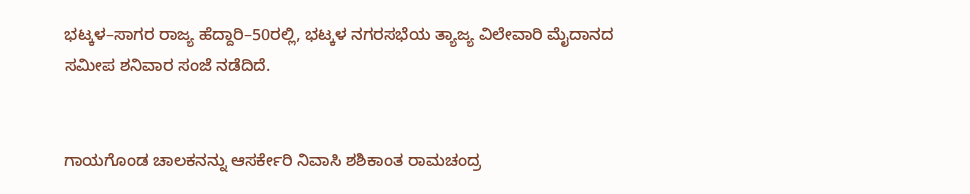ಭಟ್ಕಳ–ಸಾಗರ ರಾಜ್ಯ ಹೆದ್ದಾರಿ–50ರಲ್ಲಿ, ಭಟ್ಕಳ ನಗರಸಭೆಯ ತ್ಯಾಜ್ಯ ವಿಲೇವಾರಿ ಮೈದಾನದ ಸಮೀಪ ಶನಿವಾರ ಸಂಜೆ ನಡೆದಿದೆ.


ಗಾಯಗೊಂಡ ಚಾಲಕನನ್ನು ಆಸರ್ಕೇರಿ ನಿವಾಸಿ ಶಶಿಕಾಂತ ರಾಮಚಂದ್ರ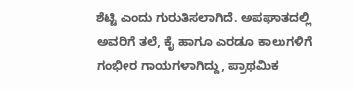ಶೆಟ್ಟಿ ಎಂದು ಗುರುತಿಸಲಾಗಿದೆ. ಅಪಘಾತದಲ್ಲಿ ಅವರಿಗೆ ತಲೆ, ಕೈ ಹಾಗೂ ಎರಡೂ ಕಾಲುಗಳಿಗೆ ಗಂಭೀರ ಗಾಯಗಳಾಗಿದ್ದು, ಪ್ರಾಥಮಿಕ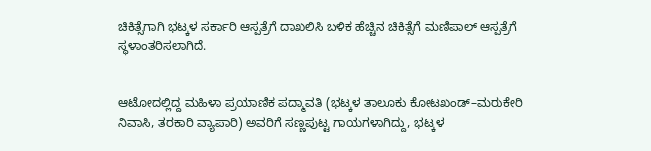ಚಿಕಿತ್ಸೆಗಾಗಿ ಭಟ್ಕಳ ಸರ್ಕಾರಿ ಆಸ್ಪತ್ರೆಗೆ ದಾಖಲಿಸಿ ಬಳಿಕ ಹೆಚ್ಚಿನ ಚಿಕಿತ್ಸೆಗೆ ಮಣಿಪಾಲ್ ಆಸ್ಪತ್ರೆಗೆ ಸ್ಥಳಾಂತರಿಸಲಾಗಿದೆ.


ಆಟೋದಲ್ಲಿದ್ದ ಮಹಿಳಾ ಪ್ರಯಾಣಿಕ ಪದ್ಮಾವತಿ (ಭಟ್ಕಳ ತಾಲೂಕು ಕೋಟಖಂಡ್–ಮರುಕೇರಿ ನಿವಾಸಿ, ತರಕಾರಿ ವ್ಯಾಪಾರಿ) ಅವರಿಗೆ ಸಣ್ಣಪುಟ್ಟ ಗಾಯಗಳಾಗಿದ್ದು, ಭಟ್ಕಳ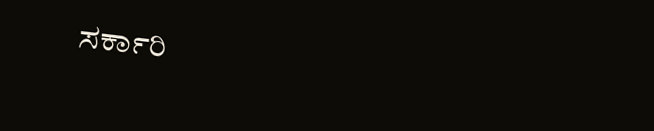ಸರ್ಕಾರಿ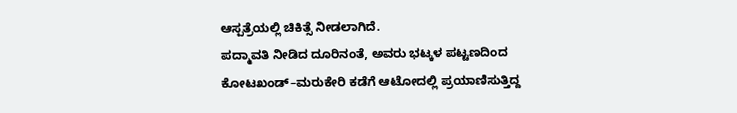ಆಸ್ಪತ್ರೆಯಲ್ಲಿ ಚಿಕಿತ್ಸೆ ನೀಡಲಾಗಿದೆ.
ಪದ್ಮಾವತಿ ನೀಡಿದ ದೂರಿನಂತೆ, ಅವರು ಭಟ್ಕಳ ಪಟ್ಟಣದಿಂದ ಕೋಟಖಂಡ್–ಮರುಕೇರಿ ಕಡೆಗೆ ಆಟೋದಲ್ಲಿ ಪ್ರಯಾಣಿಸುತ್ತಿದ್ದ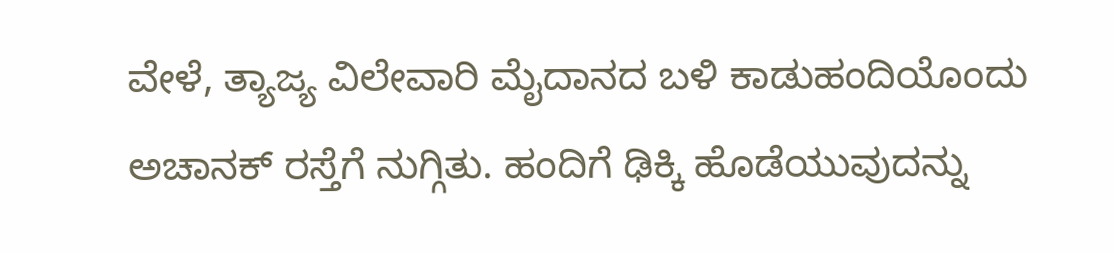ವೇಳೆ, ತ್ಯಾಜ್ಯ ವಿಲೇವಾರಿ ಮೈದಾನದ ಬಳಿ ಕಾಡುಹಂದಿಯೊಂದು ಅಚಾನಕ್ ರಸ್ತೆಗೆ ನುಗ್ಗಿತು. ಹಂದಿಗೆ ಢಿಕ್ಕಿ ಹೊಡೆಯುವುದನ್ನು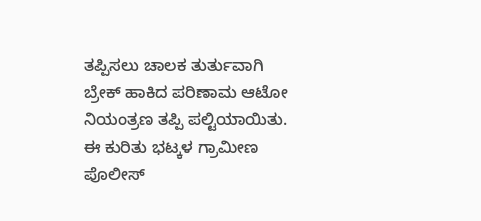ತಪ್ಪಿಸಲು ಚಾಲಕ ತುರ್ತುವಾಗಿ ಬ್ರೇಕ್ ಹಾಕಿದ ಪರಿಣಾಮ ಆಟೋ ನಿಯಂತ್ರಣ ತಪ್ಪಿ ಪಲ್ಟಿಯಾಯಿತು.
ಈ ಕುರಿತು ಭಟ್ಕಳ ಗ್ರಾಮೀಣ ಪೊಲೀಸ್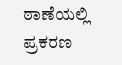ಠಾಣೆಯಲ್ಲಿ ಪ್ರಕರಣ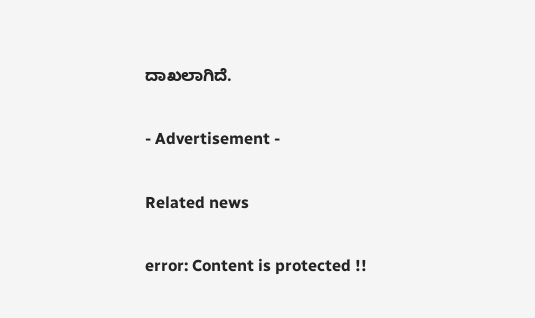ದಾಖಲಾಗಿದೆ.

- Advertisement -

Related news

error: Content is protected !!